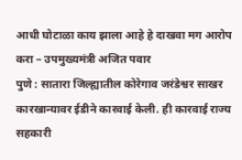आधी घोटाळा काय झाला आहे हे दाखवा मग आरोप करा – उपमुख्यमंत्री अजित पवार
पुणे : सातारा जिल्ह्यातील कोरेगाव जरंडेश्वर साखर कारखान्यावर ईडीने कारवाई केली. ही कारवाई राज्य सहकारी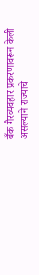बँक गैरव्यवहार प्रकरणावरून केली असल्याने राज्याचे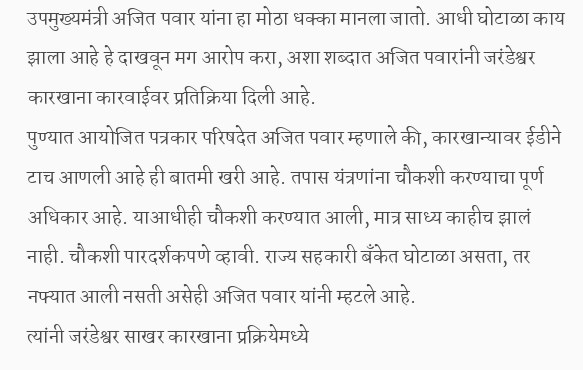उपमुख्यमंत्री अजित पवार यांना हा मोठा धक्का मानला जातो. आधी घोटाळा काय झाला आहे हे दाखवून मग आरोप करा, अशा शब्दात अजित पवारांनी जरंडेश्वर कारखाना कारवाईवर प्रतिक्रिया दिली आहे.
पुण्यात आयोजित पत्रकार परिषदेत अजित पवार म्हणाले की, कारखान्यावर ईडीने टाच आणली आहे ही बातमी खरी आहे. तपास यंत्रणांना चौकशी करण्याचा पूर्ण अधिकार आहे. याआधीही चौकशी करण्यात आली, मात्र साध्य काहीच झालं नाही. चौकशी पारदर्शकपणे व्हावी. राज्य सहकारी बँकेत घोटाळा असता, तर नफ्यात आली नसती असेही अजित पवार यांनी म्हटले आहे.
त्यांनी जरंडेश्वर साखर कारखाना प्रक्रियेमध्ये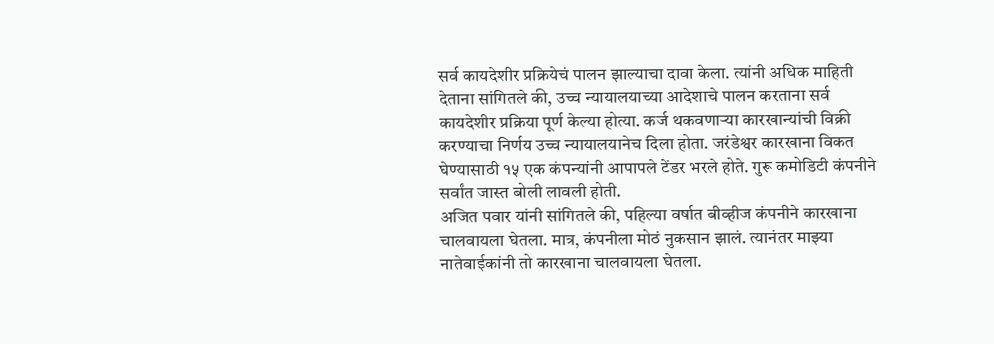सर्व कायदेशीर प्रक्रियेचं पालन झाल्याचा दावा केला. त्यांनी अधिक माहिती देताना सांगितले की, उच्च न्यायालयाच्या आदेशाचे पालन करताना सर्व कायदेशीर प्रक्रिया पूर्ण केल्या होत्या. कर्ज थकवणाऱ्या कारखान्यांची विक्री करण्याचा निर्णय उच्च न्यायालयानेच दिला होता. जरंडेश्वर कारखाना विकत घेण्यासाठी १५ एक कंपन्यांनी आपापले टेंडर भरले होते. गुरू कमोडिटी कंपनीने सर्वांत जास्त बोली लावली होती.
अजित पवार यांनी सांगितले की, पहिल्या वर्षात बीव्हीज कंपनीने कारखाना चालवायला घेतला. मात्र, कंपनीला मोठं नुकसान झालं. त्यानंतर माझ्या नातेवाईकांनी तो कारखाना चालवायला घेतला.